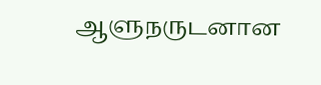ஆளுநருடனான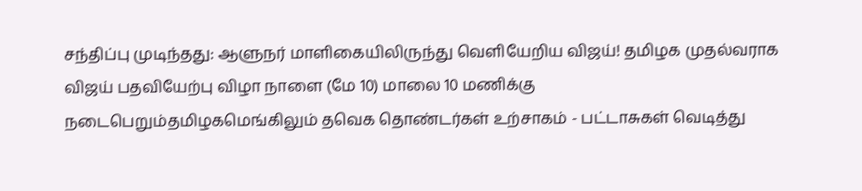சந்திப்பு முடிந்தது: ஆளுநர் மாளிகையிலிருந்து வெளியேறிய விஜய்! தமிழக முதல்வராக விஜய் பதவியேற்பு விழா நாளை (மே 10) மாலை 10 மணிக்கு நடைபெறும்தமிழகமெங்கிலும் தவெக தொண்டர்கள் உற்சாகம் - பட்டாசுகள் வெடித்து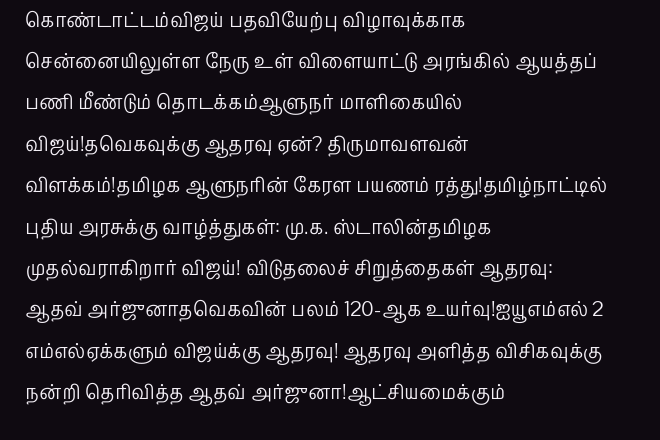கொண்டாட்டம்விஜய் பதவியேற்பு விழாவுக்காக சென்னையிலுள்ள நேரு உள் விளையாட்டு அரங்கில் ஆயத்தப் பணி மீண்டும் தொடக்கம்ஆளுநர் மாளிகையில் விஜய்!தவெகவுக்கு ஆதரவு ஏன்? திருமாவளவன் விளக்கம்!தமிழக ஆளுநரின் கேரள பயணம் ரத்து!தமிழ்நாட்டில் புதிய அரசுக்கு வாழ்த்துகள்: மு.க. ஸ்டாலின்தமிழக முதல்வராகிறார் விஜய்! விடுதலைச் சிறுத்தைகள் ஆதரவு: ஆதவ் அர்ஜுனாதவெகவின் பலம் 120-ஆக உயர்வு!ஐயூஎம்எல் 2 எம்எல்ஏக்களும் விஜய்க்கு ஆதரவு! ஆதரவு அளித்த விசிகவுக்கு நன்றி தெரிவித்த ஆதவ் அர்ஜுனா!ஆட்சியமைக்கும்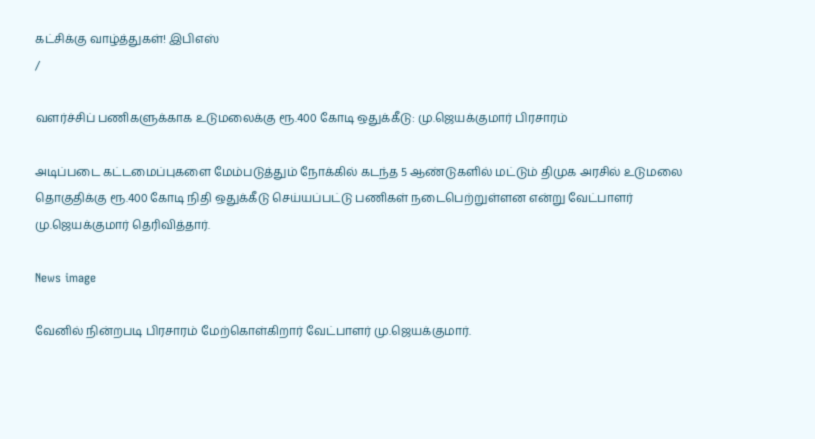கட்சிக்கு வாழ்த்துகள்! இபிஎஸ்
/

வளர்ச்சிப் பணிகளுக்காக உடுமலைக்கு ரூ.400 கோடி ஒதுக்கீடு: மு.ஜெயக்குமார் பிரசாரம்

அடிப்படை கட்டமைப்புகளை மேம்படுத்தும் நோக்கில் கடந்த 5 ஆண்டுகளில் மட்டும் திமுக அரசில் உடுமலை தொகுதிக்கு ரூ.400 கோடி நிதி ஒதுக்கீடு செய்யப்பட்டு பணிகள் நடைபெற்றுள்ளன என்று வேட்பாளர் மு.ஜெயக்குமார் தெரிவித்தார்.

News image

வேனில் நின்றபடி பிரசாரம் மேற்கொள்கிறார் வேட்பாளர் மு.ஜெயக்குமார்.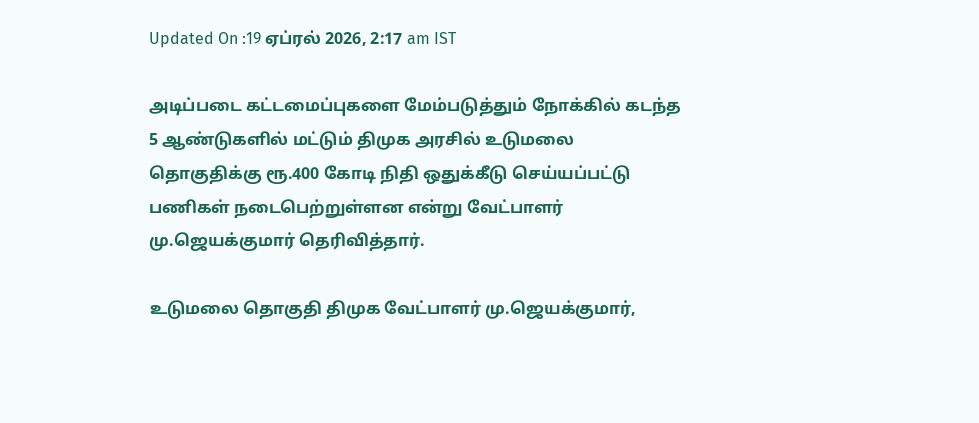Updated On :19 ஏப்ரல் 2026, 2:17 am IST

அடிப்படை கட்டமைப்புகளை மேம்படுத்தும் நோக்கில் கடந்த 5 ஆண்டுகளில் மட்டும் திமுக அரசில் உடுமலை தொகுதிக்கு ரூ.400 கோடி நிதி ஒதுக்கீடு செய்யப்பட்டு பணிகள் நடைபெற்றுள்ளன என்று வேட்பாளர் மு.ஜெயக்குமார் தெரிவித்தார்.

உடுமலை தொகுதி திமுக வேட்பாளர் மு.ஜெயக்குமார்,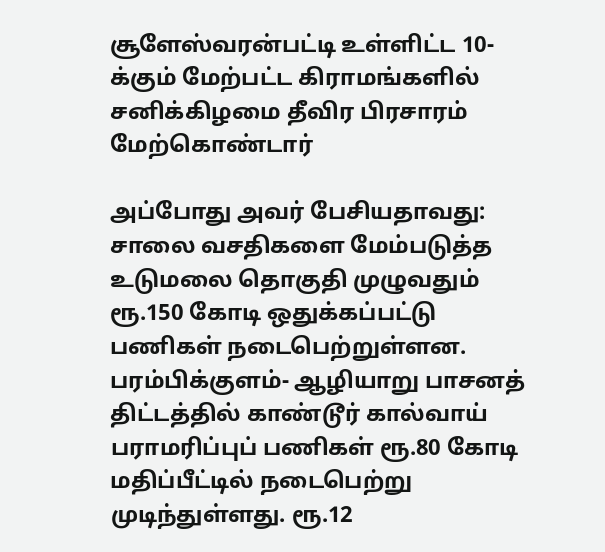சூளேஸ்வரன்பட்டி உள்ளிட்ட 10-க்கும் மேற்பட்ட கிராமங்களில் சனிக்கிழமை தீவிர பிரசாரம் மேற்கொண்டார்

அப்போது அவர் பேசியதாவது: சாலை வசதிகளை மேம்படுத்த உடுமலை தொகுதி முழுவதும் ரூ.150 கோடி ஒதுக்கப்பட்டு பணிகள் நடைபெற்றுள்ளன. பரம்பிக்குளம்- ஆழியாறு பாசனத் திட்டத்தில் காண்டூர் கால்வாய் பராமரிப்புப் பணிகள் ரூ.80 கோடி மதிப்பீட்டில் நடைபெற்று முடிந்துள்ளது. ரூ.12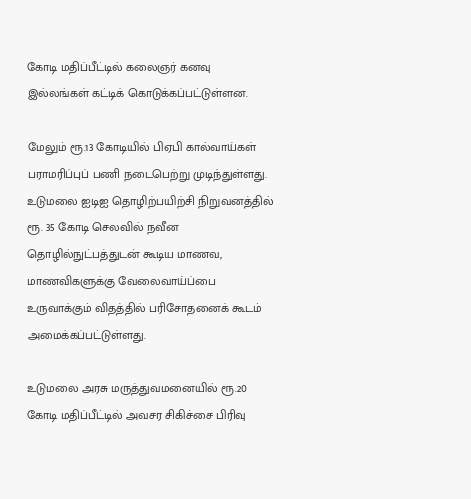கோடி மதிப்பீட்டில் கலைஞர் கனவு இல்லங்கள் கட்டிக் கொடுக்கப்பட்டுள்ளன.

மேலும் ரூ.13 கோடியில் பிஏபி கால்வாய்கள் பராமரிப்புப் பணி நடைபெற்று முடிந்துள்ளது. உடுமலை ஐடிஐ தொழிற்பயிற்சி நிறுவனத்தில் ரூ. 35 கோடி செலவில் நவீன தொழில்நுட்பத்துடன் கூடிய மாணவ, மாணவிகளுக்கு வேலைவாய்ப்பை உருவாக்கும் விதத்தில் பரிசோதனைக் கூடம் அமைக்கப்பட்டுள்ளது.

உடுமலை அரசு மருத்துவமனையில் ரூ.20 கோடி மதிப்பீட்டில் அவசர சிகிச்சை பிரிவு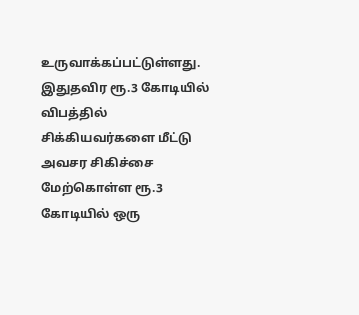உருவாக்கப்பட்டுள்ளது. இதுதவிர ரூ.3 கோடியில் விபத்தில் சிக்கியவர்களை மீட்டு அவசர சிகிச்சை மேற்கொள்ள ரூ.3 கோடியில் ஒரு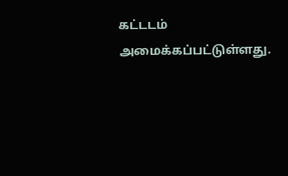கட்டடம் அமைக்கப்பட்டுள்ளது.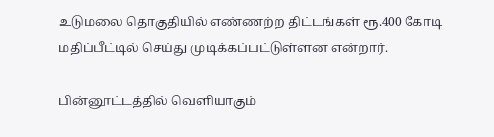உடுமலை தொகுதியில் எண்ணற்ற திட்டங்கள் ரூ.400 கோடி மதிப்பீட்டில் செய்து முடிக்கப்பட்டுள்ளன என்றார்.

பின்னூட்டத்தில் வெளியாகும்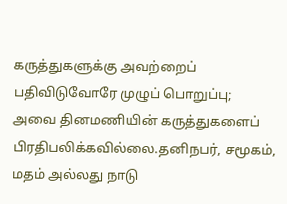கருத்துகளுக்கு அவற்றைப் பதிவிடுவோரே முழுப் பொறுப்பு; அவை தினமணியின் கருத்துகளைப் பிரதிபலிக்கவில்லை.தனிநபர், சமூகம், மதம் அல்லது நாடு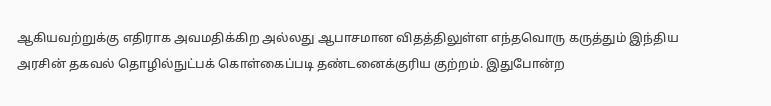ஆகியவற்றுக்கு எதிராக அவமதிக்கிற அல்லது ஆபாசமான விதத்திலுள்ள எந்தவொரு கருத்தும் இந்திய அரசின் தகவல் தொழில்நுட்பக் கொள்கைப்படி தண்டனைக்குரிய குற்றம். இதுபோன்ற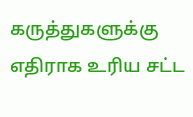கருத்துகளுக்கு எதிராக உரிய சட்ட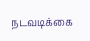நடவடிக்கை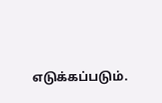எடுக்கப்படும்.